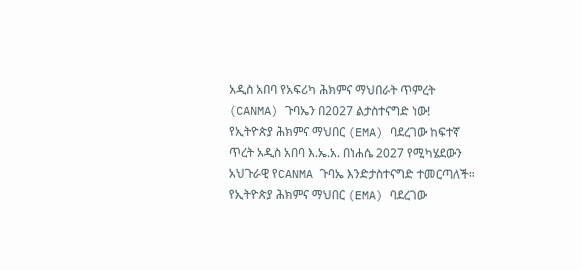አዲስ አበባ የአፍሪካ ሕክምና ማህበራት ጥምረት (CANMA) ጉባኤን በ2027 ልታስተናግድ ነው!
የኢትዮጵያ ሕክምና ማህበር (EMA) ባደረገው ከፍተኛ ጥረት አዲስ አበባ እ.ኤ.አ. በነሐሴ 2027 የሚካሄደውን አህጉራዊ የCANMA ጉባኤ እንድታስተናግድ ተመርጣለች።
የኢትዮጵያ ሕክምና ማህበር (EMA) ባደረገው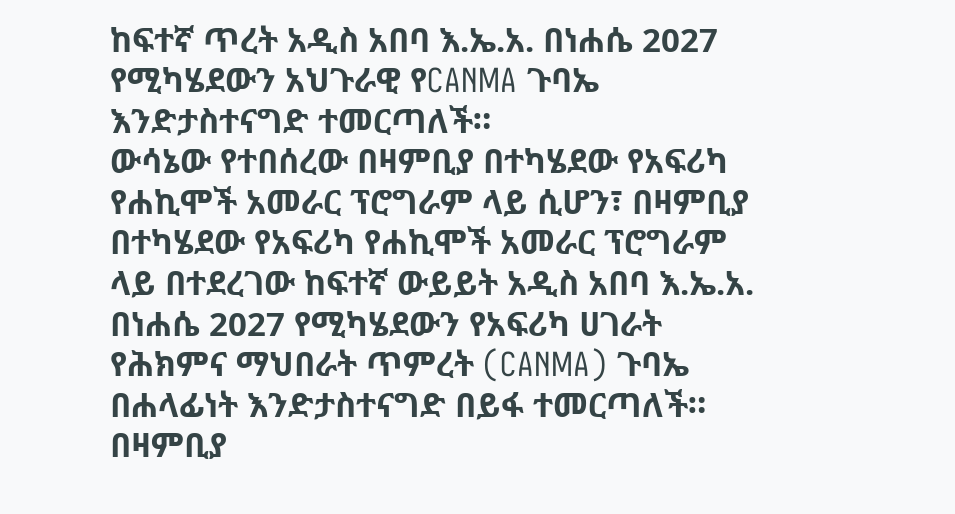ከፍተኛ ጥረት አዲስ አበባ እ.ኤ.አ. በነሐሴ 2027 የሚካሄደውን አህጉራዊ የCANMA ጉባኤ እንድታስተናግድ ተመርጣለች።
ውሳኔው የተበሰረው በዛምቢያ በተካሄደው የአፍሪካ የሐኪሞች አመራር ፕሮግራም ላይ ሲሆን፣ በዛምቢያ በተካሄደው የአፍሪካ የሐኪሞች አመራር ፕሮግራም ላይ በተደረገው ከፍተኛ ውይይት አዲስ አበባ እ.ኤ.አ. በነሐሴ 2027 የሚካሄደውን የአፍሪካ ሀገራት የሕክምና ማህበራት ጥምረት (CANMA) ጉባኤ በሐላፊነት እንድታስተናግድ በይፋ ተመርጣለች።
በዛምቢያ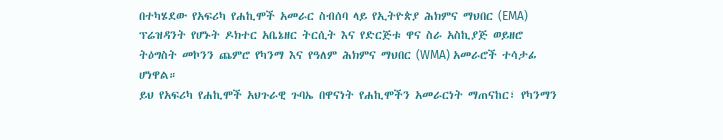በተካሄደው የአፍሪካ የሐኪሞች አመራር ስብሰባ ላይ የኢትዮጵያ ሕክምና ማህበር (EMA) ፕሬዝዳንት የሆኑት ዶክተር አቤኔዘር ትርሲት እና የድርጅቱ ዋና ስራ አስኪያጅ ወይዘሮ ትዕግስት መኮንን ጨምሮ የካንማ እና የዓለም ሕክምና ማህበር (WMA) አመራሮች ተሳታፊ ሆነዋል።
ይህ የአፍሪካ የሐኪሞች አህጉራዊ ጉባኤ በዋናነት የሐኪሞችን አመራርነት ማጠናከር፣ የካንማን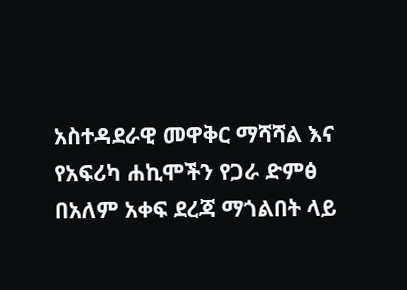አስተዳደራዊ መዋቅር ማሻሻል እና የአፍሪካ ሐኪሞችን የጋራ ድምፅ በአለም አቀፍ ደረጃ ማጎልበት ላይ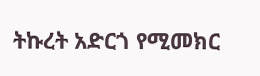ትኩረት አድርጎ የሚመክር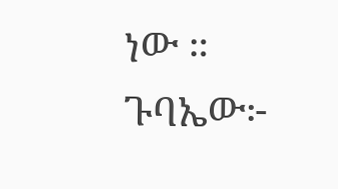ነው ።
ጉባኤው፦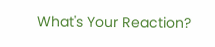What's Your Reaction?